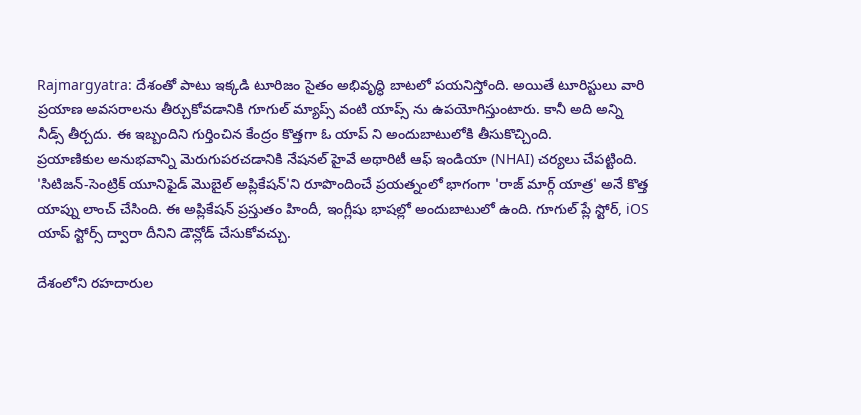Rajmargyatra: దేశంతో పాటు ఇక్కడి టూరిజం సైతం అభివృద్ధి బాటలో పయనిస్తోంది. అయితే టూరిస్టులు వారి ప్రయాణ అవసరాలను తీర్చుకోవడానికి గూగుల్ మ్యాప్స్ వంటి యాప్స్ ను ఉపయోగిస్తుంటారు. కానీ అది అన్ని నీడ్స్ తీర్చదు. ఈ ఇబ్బందిని గుర్తించిన కేంద్రం కొత్తగా ఓ యాప్ ని అందుబాటులోకి తీసుకొచ్చింది.
ప్రయాణికుల అనుభవాన్ని మెరుగుపరచడానికి నేషనల్ హైవే అథారిటీ ఆఫ్ ఇండియా (NHAI) చర్యలు చేపట్టింది. 'సిటిజన్-సెంట్రిక్ యూనిఫైడ్ మొబైల్ అప్లికేషన్'ని రూపొందించే ప్రయత్నంలో భాగంగా 'రాజ్ మార్గ్ యాత్ర' అనే కొత్త యాప్ను లాంచ్ చేసింది. ఈ అప్లికేషన్ ప్రస్తుతం హిందీ, ఇంగ్లీషు భాషల్లో అందుబాటులో ఉంది. గూగుల్ ప్లే స్టోర్, iOS యాప్ స్టోర్స్ ద్వారా దీనిని డౌన్లోడ్ చేసుకోవచ్చు.

దేశంలోని రహదారుల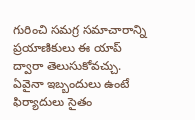గురించి సమగ్ర సమాచారాన్ని ప్రయాణికులు ఈ యాప్ ద్వారా తెలుసుకోవచ్చు. ఏవైనా ఇబ్బందులు ఉంటే ఫిర్యాదులు సైతం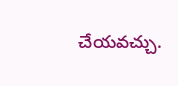చేయవచ్చు.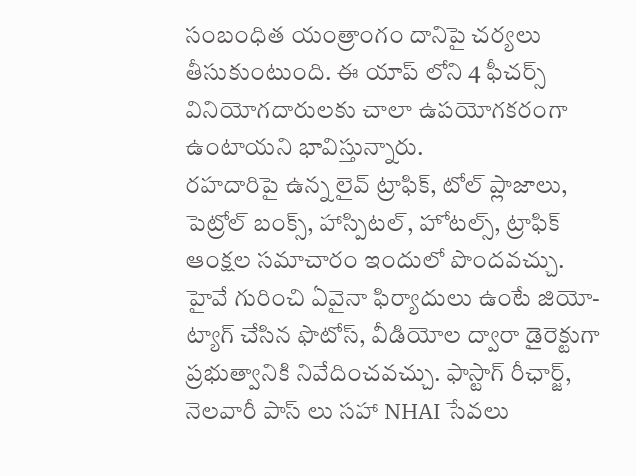సంబంధిత యంత్రాంగం దానిపై చర్యలు తీసుకుంటుంది. ఈ యాప్ లోని 4 ఫీచర్స్ వినియోగదారులకు చాలా ఉపయోగకరంగా ఉంటాయని భావిస్తున్నారు.
రహదారిపై ఉన్న లైవ్ ట్రాఫిక్, టోల్ ప్లాజాలు, పెట్రోల్ బంక్స్, హాస్పిటల్, హోటల్స్, ట్రాఫిక్ ఆంక్షల సమాచారం ఇందులో పొందవచ్చు. హైవే గురించి ఏవైనా ఫిర్యాదులు ఉంటే జియో-ట్యాగ్ చేసిన ఫొటోస్, వీడియోల ద్వారా డైరెక్టుగా ప్రభుత్వానికి నివేదించవచ్చు. ఫాస్టాగ్ రీఛార్జ్, నెలవారీ పాస్ లు సహా NHAI సేవలు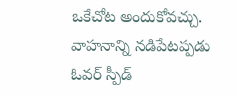ఒకేచోట అందుకోవచ్చు. వాహనాన్ని నడిపేటప్పడు ఓవర్ స్పీడ్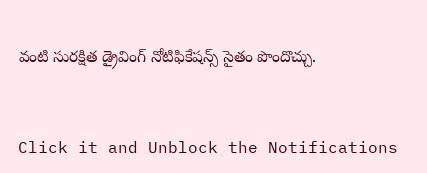వంటి సురక్షిత డ్రైవింగ్ నోటిఫికేషన్స్ సైతం పొందొచ్చు.


Click it and Unblock the Notifications